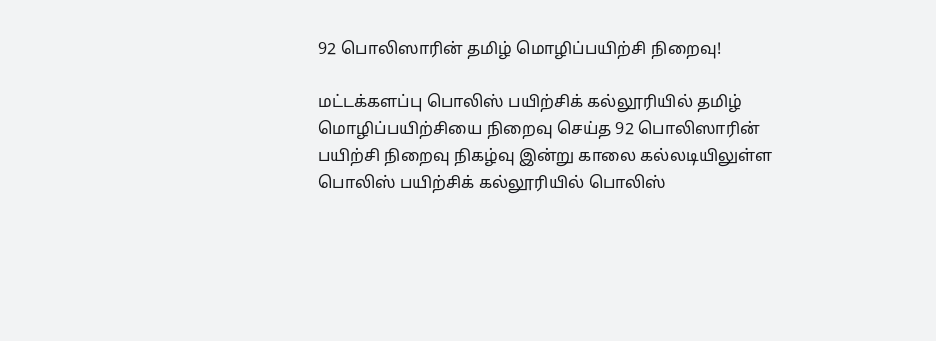92 பொலிஸாரின் தமிழ் மொழிப்பயிற்சி நிறைவு!

மட்டக்களப்பு பொலிஸ் பயிற்சிக் கல்லூரியில் தமிழ் மொழிப்பயிற்சியை நிறைவு செய்த 92 பொலிஸாரின் பயிற்சி நிறைவு நிகழ்வு இன்று காலை கல்லடியிலுள்ள பொலிஸ் பயிற்சிக் கல்லூரியில் பொலிஸ்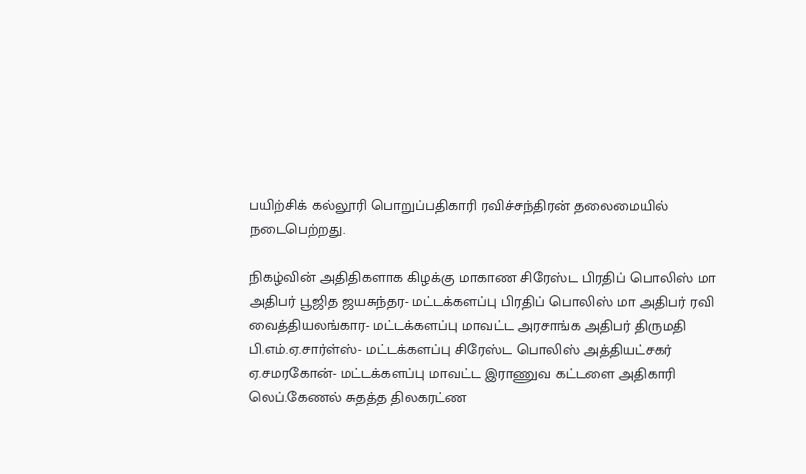பயிற்சிக் கல்லூரி பொறுப்பதிகாரி ரவிச்சந்திரன் தலைமையில் நடைபெற்றது.

நிகழ்வின் அதிதிகளாக கிழக்கு மாகாண சிரேஸ்ட பிரதிப் பொலிஸ் மா அதிபர் பூஜித ஜயசுந்தர- மட்டக்களப்பு பிரதிப் பொலிஸ் மா அதிபர் ரவி வைத்தியலங்கார- மட்டக்களப்பு மாவட்ட அரசாங்க அதிபர் திருமதி பி.எம்.ஏ.சார்ள்ஸ்- மட்டக்களப்பு சிரேஸ்ட பொலிஸ் அத்தியட்சகர் ஏ.சமரகோன்- மட்டக்களப்பு மாவட்ட இராணுவ கட்டளை அதிகாரி லெப்.கேணல் சுதத்த திலகரட்ண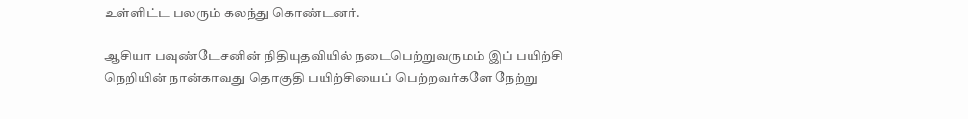உள்ளிட்ட பலரும் கலந்து கொண்டனர்.

ஆசியா பவுண்டேசனின் நிதியுதவியில் நடைபெற்றுவருமம் இப் பயிற்சி நெறியின் நான்காவது தொகுதி பயிற்சியைப் பெற்றவர்களே நேற்று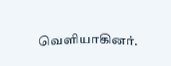வெளியாகினர்.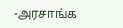-அரசாங்க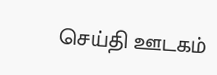செய்தி ஊடகம்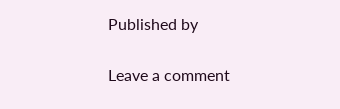Published by

Leave a comment